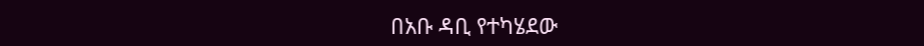በአቡ ዳቢ የተካሄደው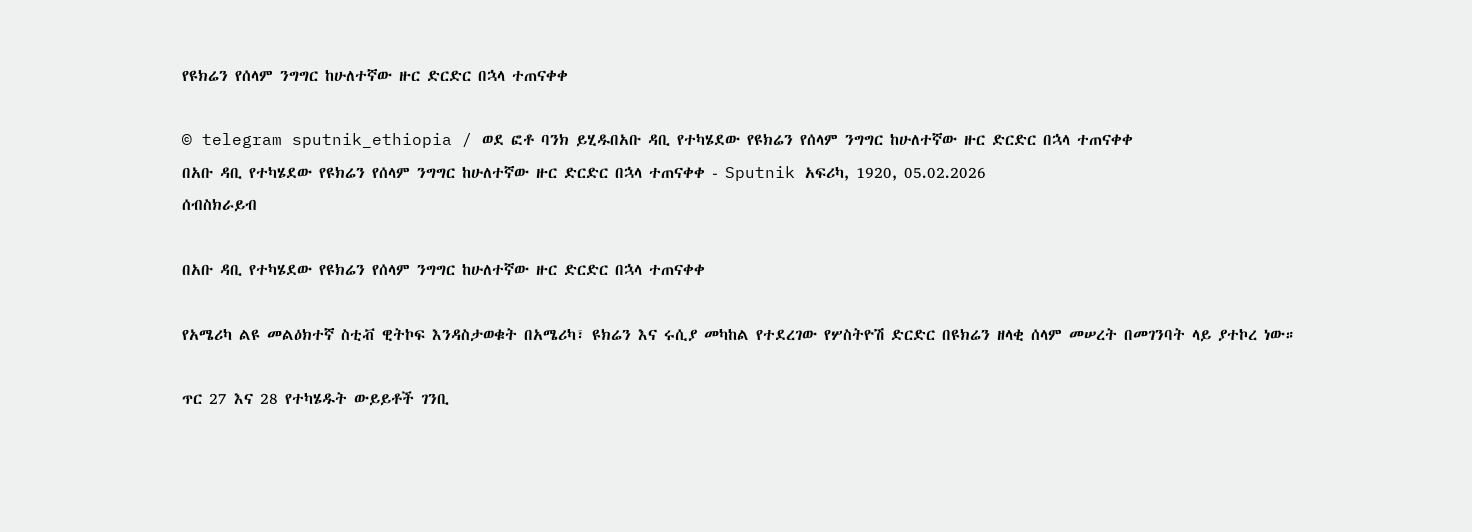የዩክሬን የሰላም ንግግር ከሁለተኛው ዙር ድርድር በኋላ ተጠናቀቀ

© telegram sputnik_ethiopia / ወደ ፎቶ ባንክ ይሂዱበአቡ ዳቢ የተካሄደው የዩክሬን የሰላም ንግግር ከሁለተኛው ዙር ድርድር በኋላ ተጠናቀቀ
በአቡ ዳቢ የተካሄደው የዩክሬን የሰላም ንግግር ከሁለተኛው ዙር ድርድር በኋላ ተጠናቀቀ - Sputnik አፍሪካ, 1920, 05.02.2026
ሰብስክራይብ

በአቡ ዳቢ የተካሄደው የዩክሬን የሰላም ንግግር ከሁለተኛው ዙር ድርድር በኋላ ተጠናቀቀ

የአሜሪካ ልዩ መልዕክተኛ ስቲቭ ዊትኮፍ እንዳስታወቁት በአሜሪካ፣ ዩክሬን እና ሩሲያ መካከል የተደረገው የሦስትዮሽ ድርድር በዩክሬን ዘላቂ ሰላም መሠረት በመገንባት ላይ ያተኮረ ነው።

ጥር 27 እና 28 የተካሄዱት ውይይቶች ገንቢ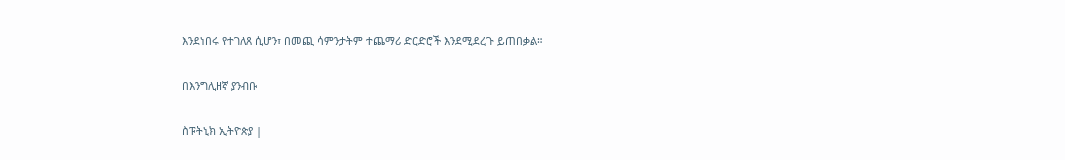እንደነበሩ የተገለጸ ሲሆን፣ በመጪ ሳምንታትም ተጨማሪ ድርድሮች እንደሚደረጉ ይጠበቃል።

በእንግሊዘኛ ያንብቡ

ስፑትኒክ ኢትዮጵያ |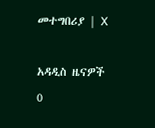መተግበሪያ | X

አዳዲስ ዜናዎች
0